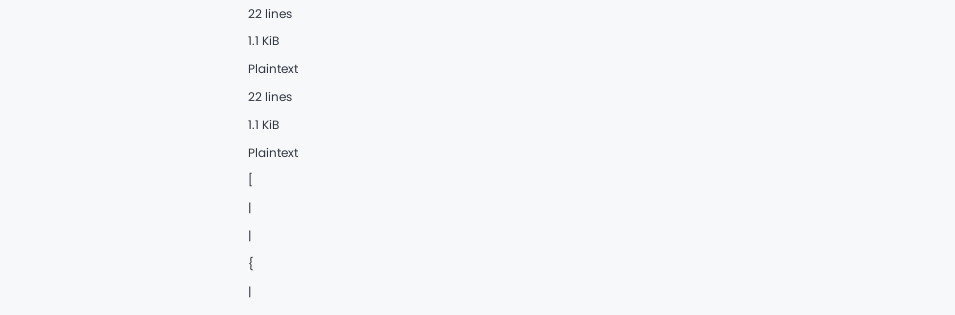22 lines
1.1 KiB
Plaintext
22 lines
1.1 KiB
Plaintext
[
|
|
{
|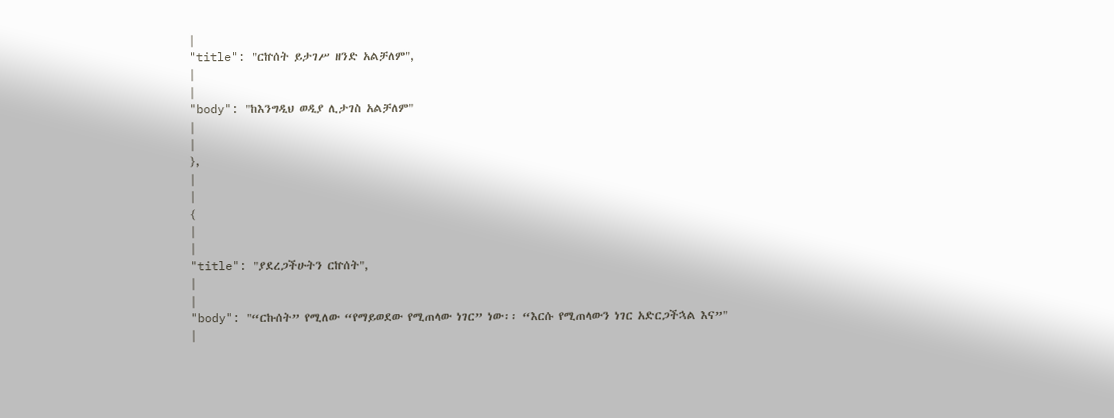|
"title": "ርኵሰት ይታገሥ ዘንድ አልቻለም",
|
|
"body": "ከእንግዲህ ወዲያ ሊታገስ አልቻለም"
|
|
},
|
|
{
|
|
"title": "ያደረጋችሁትን ርኵሰት",
|
|
"body": "“ርኩሰት” የሚለው “የማይወደው የሚጠላው ነገር” ነው፡፡ “እርሱ የሚጠላውን ነገር አድርጋችኋል እና”"
|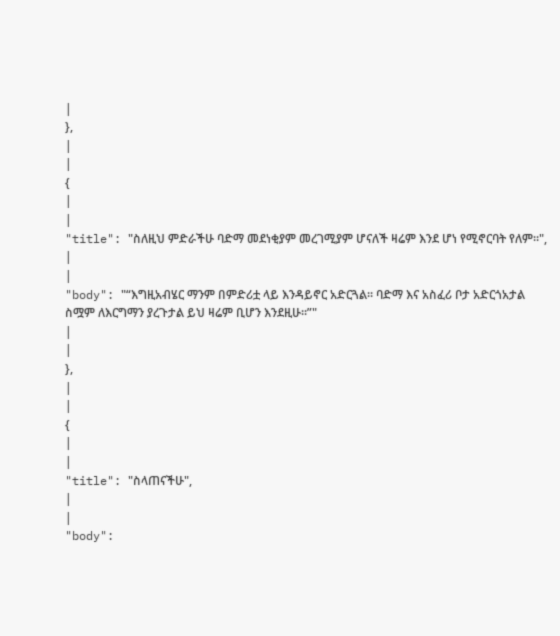|
},
|
|
{
|
|
"title": "ስለዚህ ምድራችሁ ባድማ መደነቂያም መረገሚያም ሆናለች ዛሬም እንደ ሆነ የሚኖርባት የለም።",
|
|
"body": "“እግዚአብሄር ማንም በምድሪቷ ላይ እንዳይኖር አድርጓል፡፡ ባድማ እና አስፈሪ ቦታ አድርጎአታል ስሟም ለእርግማን ያረጉታል ይህ ዛሬም ቢሆን እንደዚሁ፡፡”"
|
|
},
|
|
{
|
|
"title": "ስላጠናችሁ",
|
|
"body":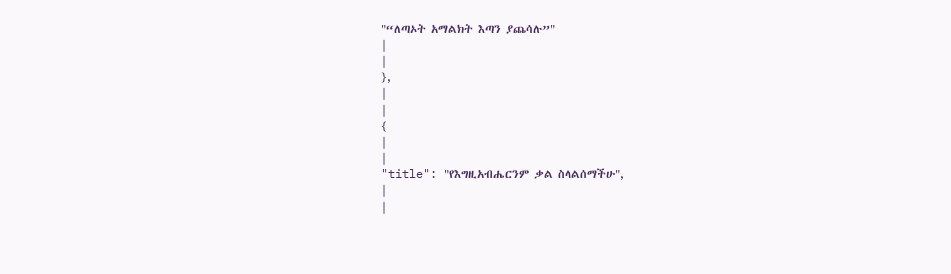"“ለጣኦት አማልክት እጣን ያጨሳሉ”"
|
|
},
|
|
{
|
|
"title": "የእግዚአብሔርንም ቃል ስላልሰማችሁ",
|
|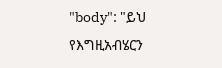"body": "ይህ የእግዚአብሄርን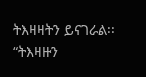ትእዛዛትን ይናገራል፡፡ “ትእዛዙን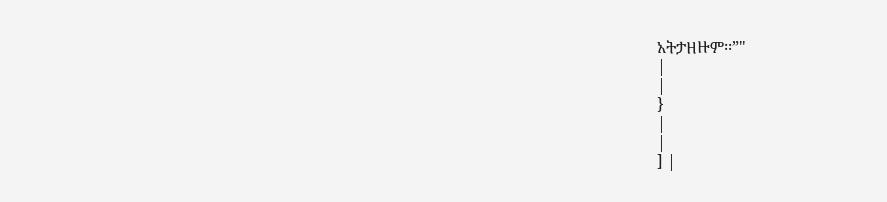አትታዘዙም፡፡”"
|
|
}
|
|
] |